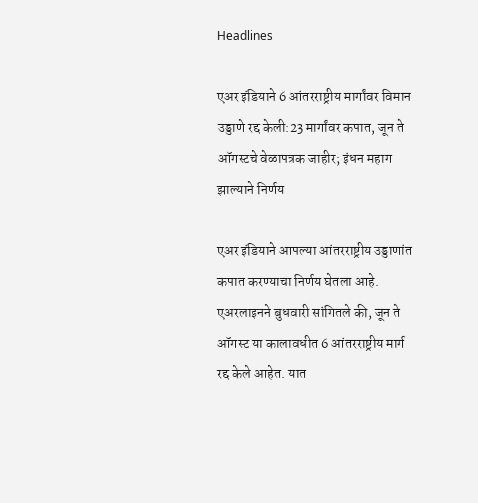Headlines

एअर इंडियाने 6 आंतरराष्ट्रीय मार्गांवर विमान उड्डाणे रद्द केली:23 मार्गांवर कपात, जून ते ऑगस्टचे वेळापत्रक जाहीर; इंधन महाग झाल्याने निर्णय

एअर इंडियाने आपल्या आंतरराष्ट्रीय उड्डाणांत कपात करण्याचा निर्णय घेतला आहे. एअरलाइनने बुधवारी सांगितले की, जून ते ऑगस्ट या कालावधीत 6 आंतरराष्ट्रीय मार्ग रद्द केले आहेत. यात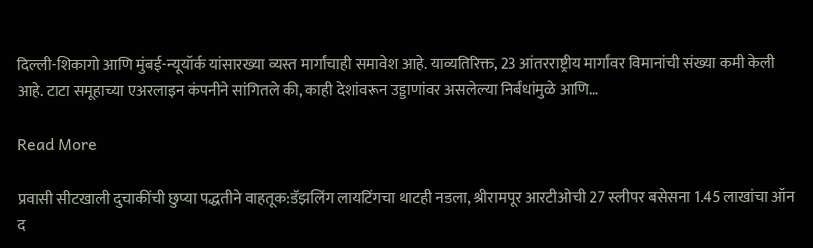दिल्ली-शिकागो आणि मुंबई-न्यूयॉर्क यांसारख्या व्यस्त मार्गांचाही समावेश आहे. याव्यतिरिक्त, 23 आंतरराष्ट्रीय मार्गांवर विमानांची संख्या कमी केली आहे. टाटा समूहाच्या एअरलाइन कंपनीने सांगितले की, काही देशांवरून उड्डाणांवर असलेल्या निर्बंधांमुळे आणि…

Read More

प्रवासी सीटखाली दुचाकींची छुप्या पद्धतीने वाहतूक:डॅझलिंग लायटिंगचा थाटही नडला, श्रीरामपूर आरटीओची 27 स्लीपर बसेसना 1.45 लाखांचा ऑन द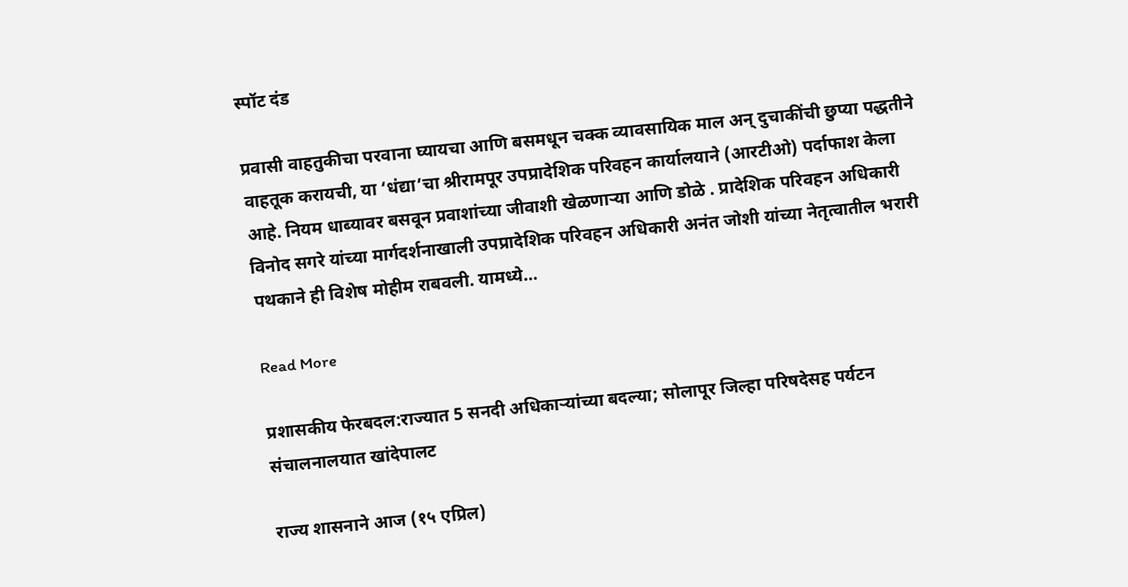स्पॉट दंड

प्रवासी वाहतुकीचा परवाना घ्यायचा आणि बसमधून चक्क व्यावसायिक माल अन् दुचाकींची छुप्या पद्धतीने वाहतूक करायची, या ‘धंद्या’चा श्रीरामपूर उपप्रादेशिक परिवहन कार्यालयाने (आरटीओ) पर्दाफाश केला आहे. नियम धाब्यावर बसवून प्रवाशांच्या जीवाशी खेळणाऱ्या आणि डोळे . प्रादेशिक परिवहन अधिकारी विनोद सगरे यांच्या मार्गदर्शनाखाली उपप्रादेशिक परिवहन अधिकारी अनंत जोशी यांच्या नेतृत्वातील भरारी पथकाने ही विशेष मोहीम राबवली. यामध्ये…

Read More

प्रशासकीय फेरबदल:राज्यात 5 सनदी अधिकाऱ्यांच्या बदल्या; सोलापूर जिल्हा परिषदेसह पर्यटन संचालनालयात खांदेपालट

राज्य शासनाने आज (१५ एप्रिल)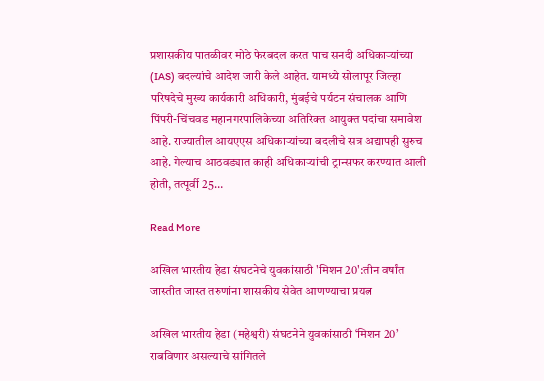प्रशासकीय पातळीवर मोठे फेरबदल करत पाच सनदी अधिकाऱ्यांच्या (IAS) बदल्यांचे आदेश जारी केले आहेत. यामध्ये सोलापूर जिल्हा परिषदेचे मुख्य कार्यकारी अधिकारी, मुंबईचे पर्यटन संचालक आणि पिंपरी-चिंचवड महानगरपालिकेच्या अतिरिक्त आयुक्त पदांचा समावेश आहे. राज्यातील आयएएस अधिकाऱ्यांच्या बदलीचे सत्र अद्यापही सुरुच आहे. गेल्याच आठवड्यात काही अधिकाऱ्यांची ट्रान्सफर करण्यात आली होती, तत्पूर्वी 25…

Read More

अखिल भारतीय हेडा संघटनेचे युवकांसाठी 'मिशन 20':तीन वर्षांत जास्तीत जास्त तरुणांना शासकीय सेवेत आणण्याचा प्रयत्न

अखिल भारतीय हेडा (महेश्वरी) संघटनेने युवकांसाठी ‘मिशन 20’ राबविणार असल्याचे सांगितले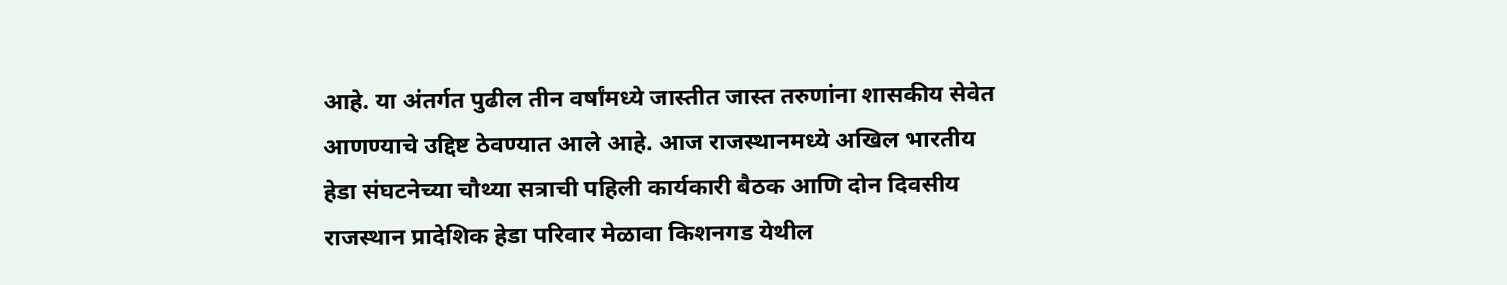आहे. या अंतर्गत पुढील तीन वर्षांमध्ये जास्तीत जास्त तरुणांना शासकीय सेवेत आणण्याचे उद्दिष्ट ठेवण्यात आले आहे. आज राजस्थानमध्ये अखिल भारतीय हेडा संघटनेच्या चौथ्या सत्राची पहिली कार्यकारी बैठक आणि दोन दिवसीय राजस्थान प्रादेशिक हेडा परिवार मेळावा किशनगड येथील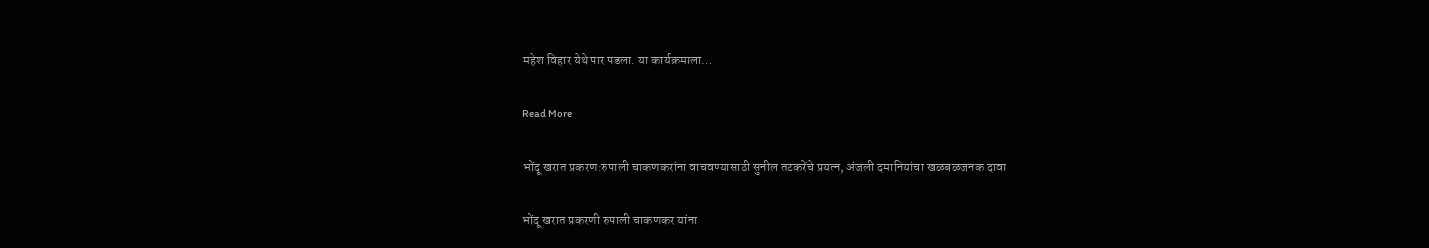महेश विहार येथे पार पडला. या कार्यक्रमाला…

Read More

भोंदू खरात प्रकरण:रुपाली चाकणकरांना वाचवण्यासाठी सुनील तटकरेंचे प्रयत्न, अंजली दमानियांचा खळबळजनक दावा

भोंदू खरात प्रकरणी रुपाली चाकणकर यांना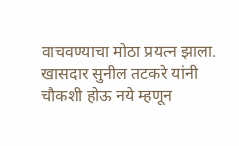वाचवण्याचा मोठा प्रयत्न झाला. खासदार सुनील तटकरे यांनी चौकशी होऊ नये म्हणून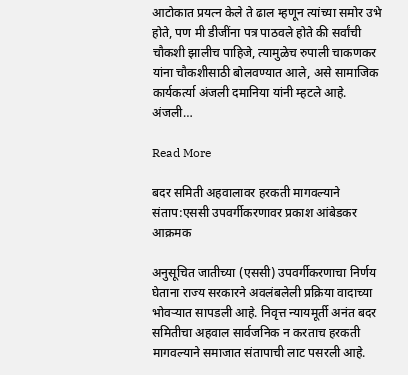आटोकात प्रयत्न केले ते ढाल म्हणून त्यांच्या समोर उभे होते, पण मी डीजींना पत्र पाठवले होते की सर्वांची चौकशी झालीच पाहिजे, त्यामुळेच रुपाली चाकणकर यांना चौकशीसाठी बोलवण्यात आले, असे सामाजिक कार्यकर्त्या अंजली दमानिया यांनी म्हटले आहे. अंजली…

Read More

बदर समिती अहवालावर हरकती मागवल्याने संताप:एससी उपवर्गीकरणावर प्रकाश आंबेडकर आक्रमक

अनुसूचित जातीच्या (एससी) उपवर्गीकरणाचा निर्णय घेताना राज्य सरकारने अवलंबलेली प्रक्रिया वादाच्या भोवऱ्यात सापडली आहे. निवृत्त न्यायमूर्ती अनंत बदर समितीचा अहवाल सार्वजनिक न करताच हरकती मागवल्याने समाजात संतापाची लाट पसरली आहे.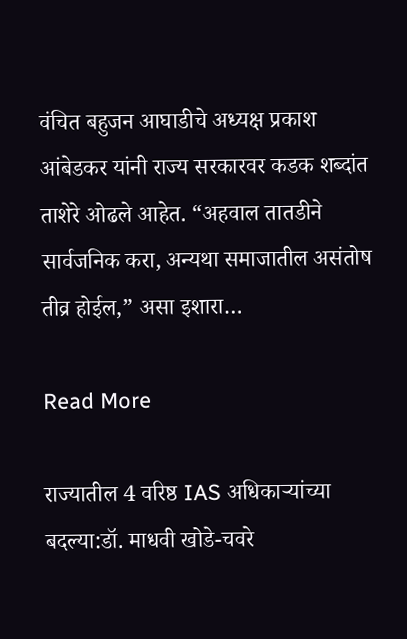वंचित बहुजन आघाडीचे अध्यक्ष प्रकाश आंबेडकर यांनी राज्य सरकारवर कडक शब्दांत ताशेरे ओढले आहेत. “अहवाल तातडीने सार्वजनिक करा, अन्यथा समाजातील असंतोष तीव्र होईल,” असा इशारा…

Read More

राज्यातील 4 वरिष्ठ IAS अधिकाऱ्यांच्या बदल्या:डॉ. माधवी खोडे-चवरे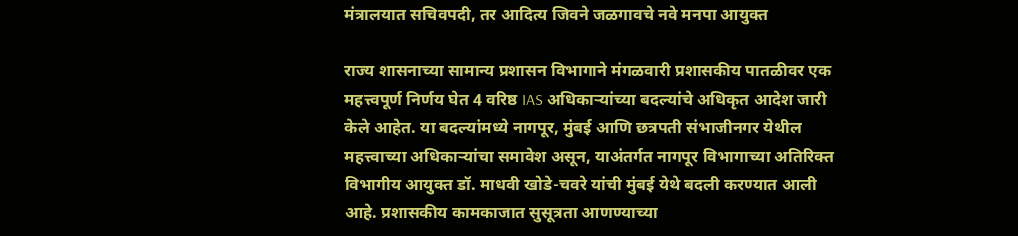मंत्रालयात सचिवपदी, तर आदित्य जिवने जळगावचे नवे मनपा आयुक्त

राज्य शासनाच्या सामान्य प्रशासन विभागाने मंगळवारी प्रशासकीय पातळीवर एक महत्त्वपूर्ण निर्णय घेत 4 वरिष्ठ IAS अधिकाऱ्यांच्या बदल्यांचे अधिकृत आदेश जारी केले आहेत. या बदल्यांमध्ये नागपूर, मुंबई आणि छत्रपती संभाजीनगर येथील महत्त्वाच्या अधिकाऱ्यांचा समावेश असून, याअंतर्गत नागपूर विभागाच्या अतिरिक्त विभागीय आयुक्त डॉ. माधवी खोडे-चवरे यांची मुंबई येथे बदली करण्यात आली आहे. प्रशासकीय कामकाजात सुसूत्रता आणण्याच्या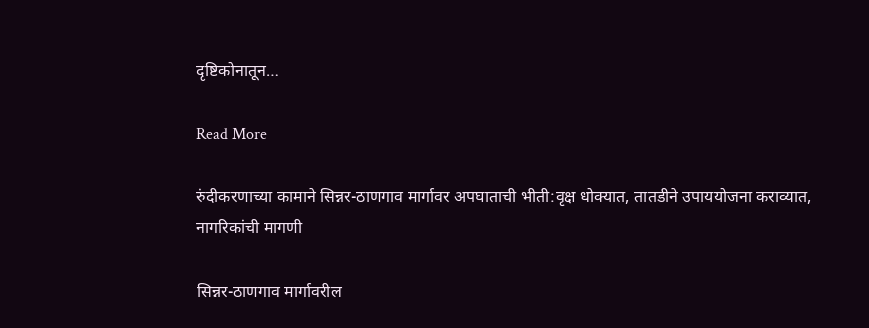दृष्टिकोनातून…

Read More

रुंदीकरणाच्या कामाने सिन्नर-ठाणगाव मार्गावर अपघाताची भीती:वृक्ष धोक्यात, तातडीने उपाययोजना कराव्यात, नागरिकांची मागणी

सिन्नर-ठाणगाव मार्गावरील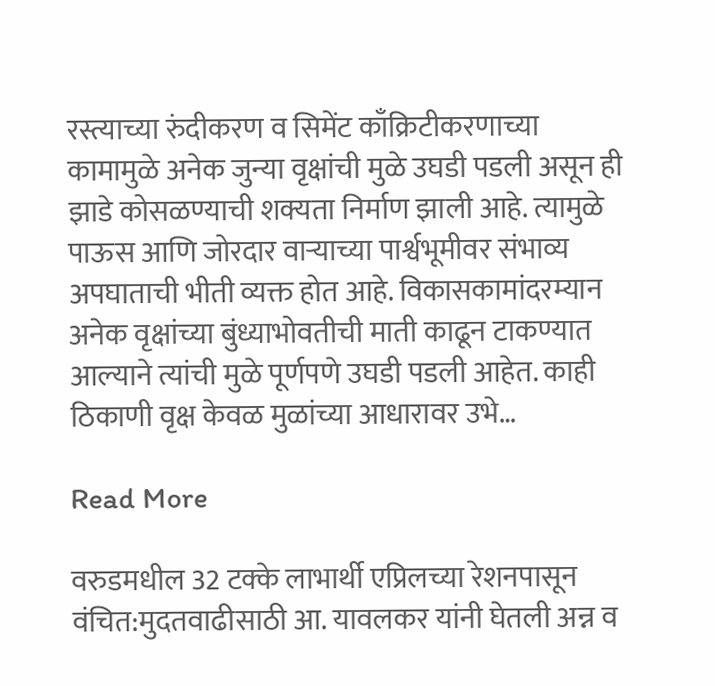रस्त्याच्या रुंदीकरण व सिमेंट काँक्रिटीकरणाच्या कामामुळे अनेक जुन्या वृक्षांची मुळे उघडी पडली असून ही झाडे कोसळण्याची शक्यता निर्माण झाली आहे. त्यामुळे पाऊस आणि जोरदार वाऱ्याच्या पार्श्वभूमीवर संभाव्य अपघाताची भीती व्यक्त होत आहे. विकासकामांदरम्यान अनेक वृक्षांच्या बुंध्याभोवतीची माती काढून टाकण्यात आल्याने त्यांची मुळे पूर्णपणे उघडी पडली आहेत. काही ठिकाणी वृक्ष केवळ मुळांच्या आधारावर उभे…

Read More

वरुडमधील 32 टक्के लाभार्थी एप्रिलच्या रेशनपासून वंचित:मुदतवाढीसाठी आ. यावलकर यांनी घेतली अन्न व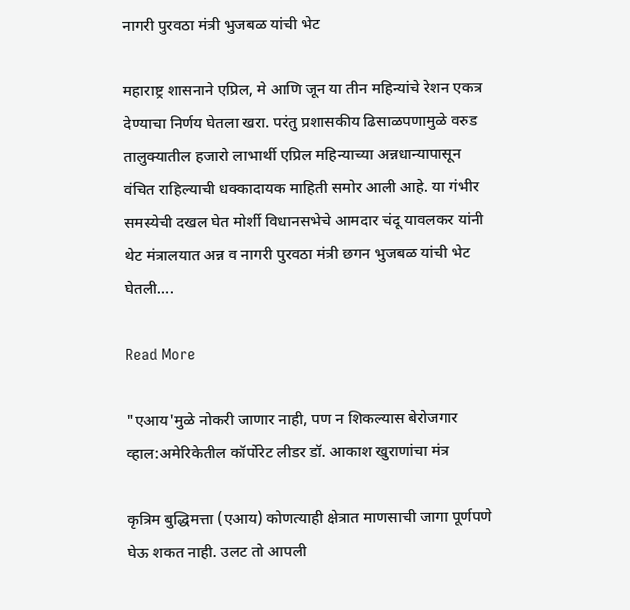नागरी पुरवठा मंत्री भुजबळ यांची भेट

महाराष्ट्र शासनाने एप्रिल, मे आणि जून या तीन महिन्यांचे रेशन एकत्र देण्याचा निर्णय घेतला खरा. परंतु प्रशासकीय ढिसाळपणामुळे वरुड तालुक्यातील हजारो लाभार्थी एप्रिल महिन्याच्या अन्नधान्यापासून वंचित राहिल्याची धक्कादायक माहिती समोर आली आहे. या गंभीर समस्येची दखल घेत मोर्शी विधानसभेचे आमदार चंदू यावलकर यांनी थेट मंत्रालयात अन्न व नागरी पुरवठा मंत्री छगन भुजबळ यांची भेट घेतली….

Read More

"एआय'मुळे नोकरी जाणार नाही, पण न शिकल्यास बेरोजगार व्हाल:अमेरिकेतील कॉर्पोरेट लीडर डॉ. आकाश खुराणांचा मंत्र

कृत्रिम बुद्धिमत्ता (एआय) कोणत्याही क्षेत्रात माणसाची जागा पूर्णपणे घेऊ शकत नाही. उलट तो आपली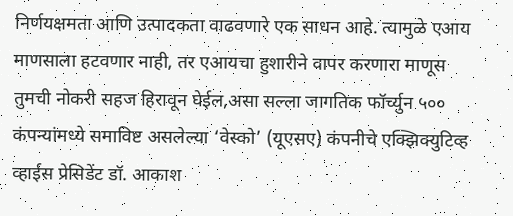निर्णयक्षमता आणि उत्पादकता वाढवणारे एक साधन आहे. त्यामुळे एआय माणसाला हटवणार नाही, तर एआयचा हुशारीने वापर करणारा माणूस तुमची नोकरी सहज हिरावून घेईल,असा सल्ला जागतिक फॉर्च्युन ५०० कंपन्यांमध्ये समाविष्ट असलेल्या ‘वेस्को’ (यूएसए) कंपनीचे एक्झिक्युटिव्ह व्हाईस प्रेसिडेंट डॉ. आकाश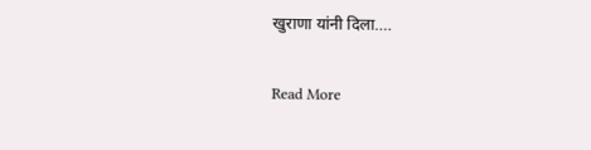खुराणा यांनी दिला….

Read More